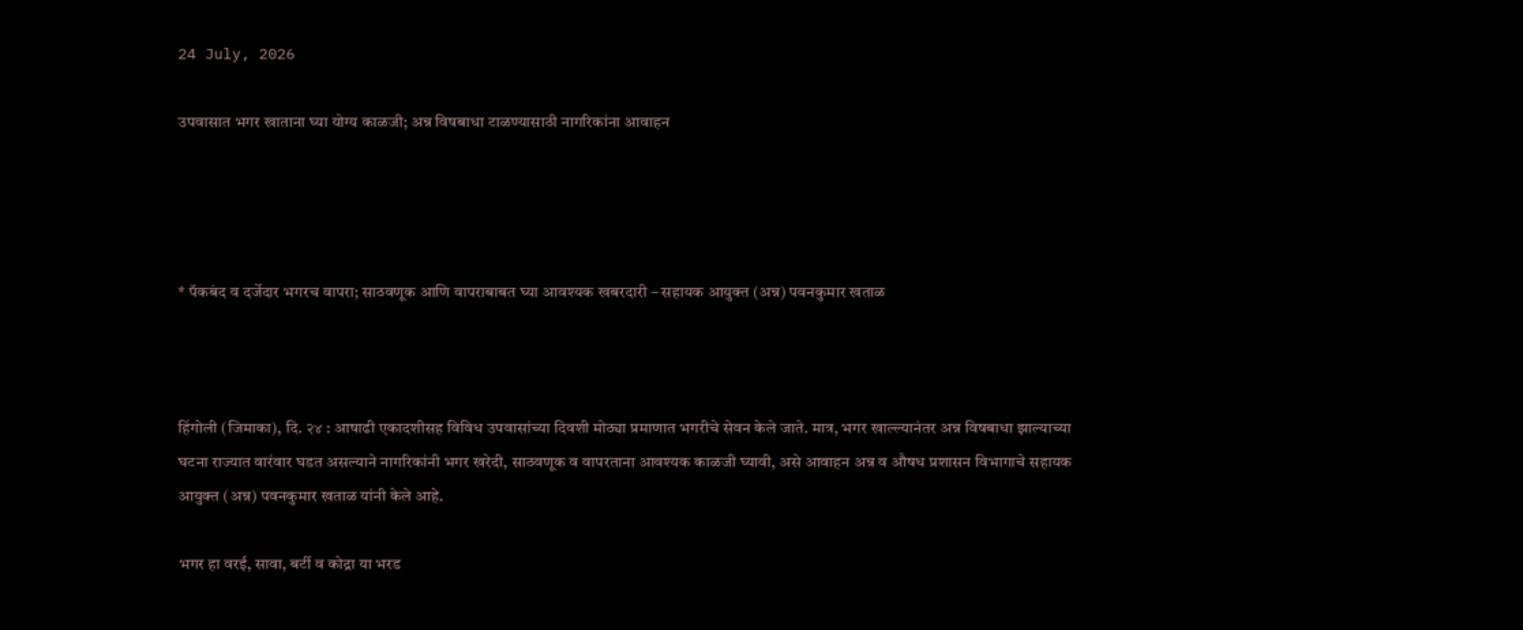24 July, 2026

उपवासात भगर खाताना घ्या योग्य काळजी; अन्न विषबाधा टाळण्यासाठी नागरिकांना आवाहन




* पॅकबंद व दर्जेदार भगरच वापरा; साठवणूक आणि वापराबाबत घ्या आवश्यक खबरदारी – सहायक आयुक्त (अन्न) पवनकुमार खताळ



हिंगोली (जिमाका), दि. २४ : आषाढी एकादशीसह विविध उपवासांच्या दिवशी मोठ्या प्रमाणात भगरीचे सेवन केले जाते. मात्र, भगर खाल्ल्यानंतर अन्न विषबाधा झाल्याच्या घटना राज्यात वारंवार घडत असल्याने नागरिकांनी भगर खरेदी, साठवणूक व वापरताना आवश्यक काळजी घ्यावी, असे आवाहन अन्न व औषध प्रशासन विभागाचे सहायक आयुक्त (अन्न) पवनकुमार खताळ यांनी केले आहे.

भगर हा वरई, सावा, बर्टी व कोद्रा या भरड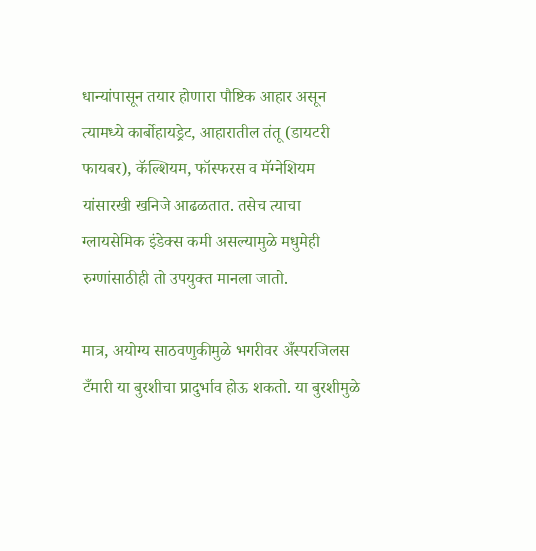धान्यांपासून तयार होणारा पौष्टिक आहार असून त्यामध्ये कार्बोहायड्रेट, आहारातील तंतू (डायटरी फायबर), कॅल्शियम, फॉस्फरस व मॅग्नेशियम यांसारखी खनिजे आढळतात. तसेच त्याचा ग्लायसेमिक इंडेक्स कमी असल्यामुळे मधुमेही रुग्णांसाठीही तो उपयुक्त मानला जातो.

मात्र, अयोग्य साठवणुकीमुळे भगरीवर अँस्परजिलस टँमारी या बुरशीचा प्रादुर्भाव होऊ शकतो. या बुरशीमुळे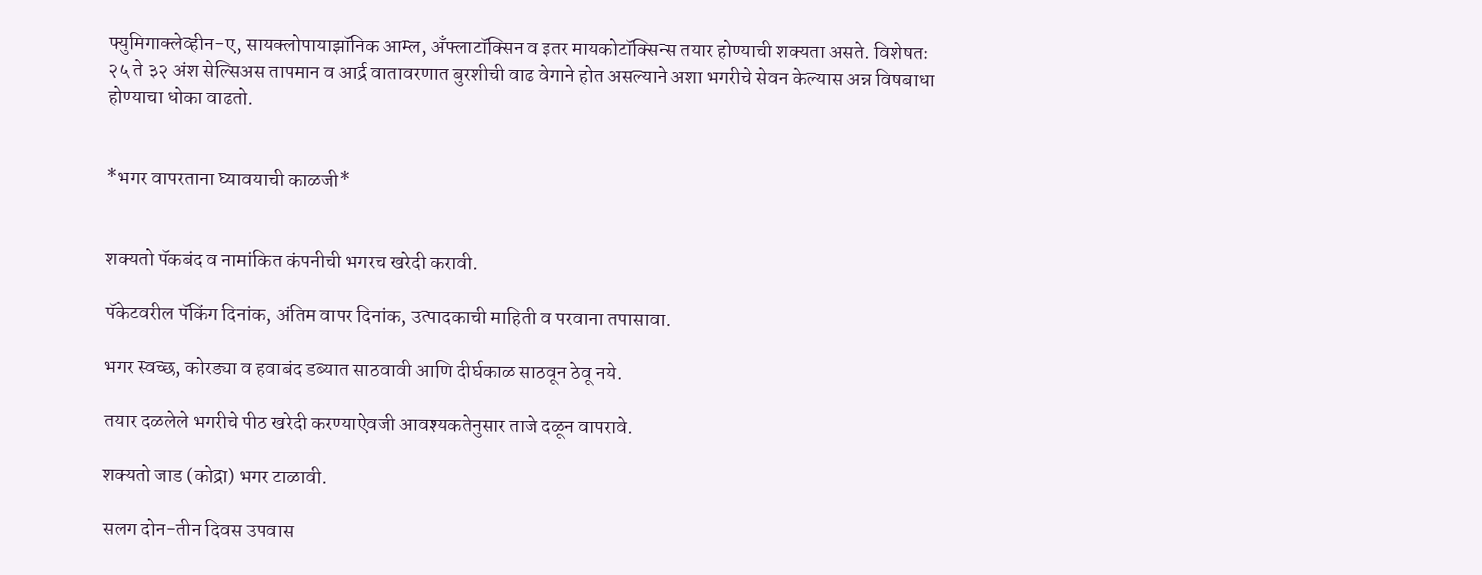फ्युमिगाक्लेव्हीन-ए, सायक्लोपायाझॉनिक आम्ल, अँफ्लाटॉक्सिन व इतर मायकोटॉक्सिन्स तयार होण्याची शक्यता असते. विशेषतः २५ ते ३२ अंश सेल्सिअस तापमान व आर्द्र वातावरणात बुरशीची वाढ वेगाने होत असल्याने अशा भगरीचे सेवन केल्यास अन्न विषबाधा होण्याचा धोका वाढतो.


*भगर वापरताना घ्यावयाची काळजी*


शक्यतो पॅकबंद व नामांकित कंपनीची भगरच खरेदी करावी.

पॅकेटवरील पॅकिंग दिनांक, अंतिम वापर दिनांक, उत्पादकाची माहिती व परवाना तपासावा.

भगर स्वच्छ, कोरड्या व हवाबंद डब्यात साठवावी आणि दीर्घकाळ साठवून ठेवू नये.

तयार दळलेले भगरीचे पीठ खरेदी करण्याऐवजी आवश्यकतेनुसार ताजे दळून वापरावे.

शक्यतो जाड (कोद्रा) भगर टाळावी.

सलग दोन-तीन दिवस उपवास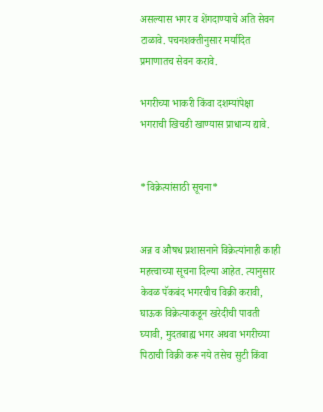असल्यास भगर व शेंगदाण्याचे अति सेवन टाळावे. पचनशक्तीनुसार मर्यादित प्रमाणातच सेवन करावे.

भगरीच्या भाकरी किंवा दशम्यांपेक्षा भगराची खिचडी खाण्यास प्राधान्य द्यावे.


*विक्रेत्यांसाठी सूचना*


अन्न व औषध प्रशासनाने विक्रेत्यांनाही काही महत्त्वाच्या सूचना दिल्या आहेत. त्यानुसार केवळ पॅकबंद भगरचीच विक्री करावी, घाऊक विक्रेत्याकडून खरेदीची पावती घ्यावी, मुदतबाह्य भगर अथवा भगरीच्या पिठाची विक्री करू नये तसेच सुटी किंवा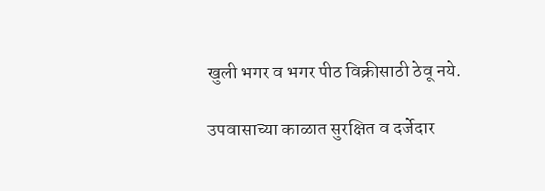खुली भगर व भगर पीठ विक्रीसाठी ठेवू नये.

उपवासाच्या काळात सुरक्षित व दर्जेदार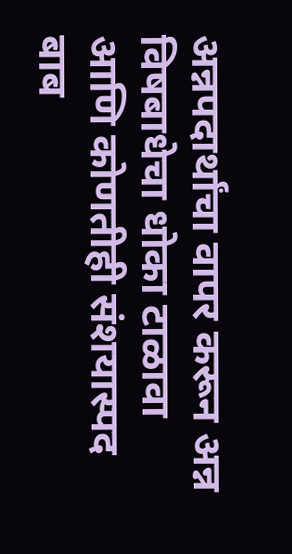अन्नपदार्थांचा वापर करून अन्न विषबाधेचा धोका टाळावा आणि कोणतीही संशयास्पद बाब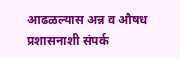आढळल्यास अन्न व औषध प्रशासनाशी संपर्क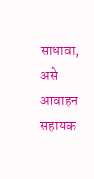साधावा, असे आवाहन सहायक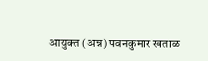आयुक्त (अन्न) पवनकुमार खताळ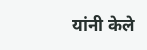यांनी केले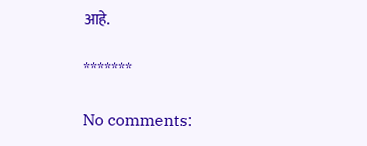आहे.

*******

No comments: